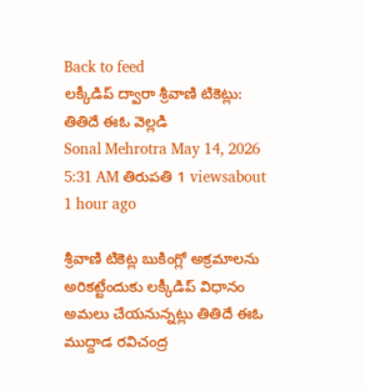Back to feed
లక్కీడిప్ ద్వారా శ్రీవాణి టికెట్లు: తితిదే ఈఓ వెల్లడి
Sonal Mehrotra May 14, 2026 5:31 AM తిరుపతి 1 viewsabout 1 hour ago

శ్రీవాణి టికెట్ల బుకింగ్లో అక్రమాలను అరికట్టేందుకు లక్కీడిప్ విధానం అమలు చేయనున్నట్లు తితిదే ఈఓ ముద్దాడ రవిచంద్ర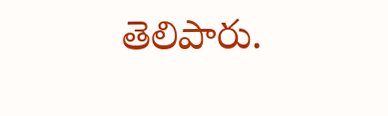తెలిపారు.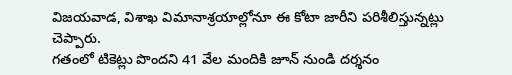విజయవాడ, విశాఖ విమానాశ్రయాల్లోనూ ఈ కోటా జారీని పరిశీలిస్తున్నట్లు చెప్పారు.
గతంలో టికెట్లు పొందని 41 వేల మందికి జూన్ నుండి దర్శనం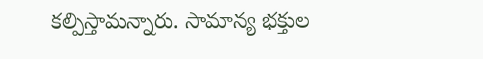కల్పిస్తామన్నారు. సామాన్య భక్తుల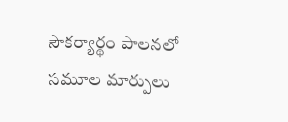సౌకర్యార్థం పాలనలో సమూల మార్పులు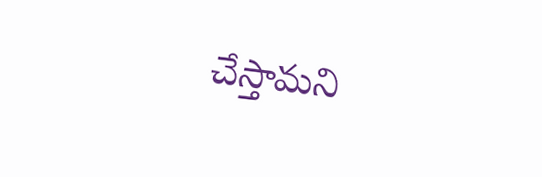చేస్తామని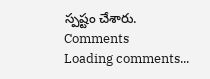స్పష్టం చేశారు.
Comments
Loading comments...